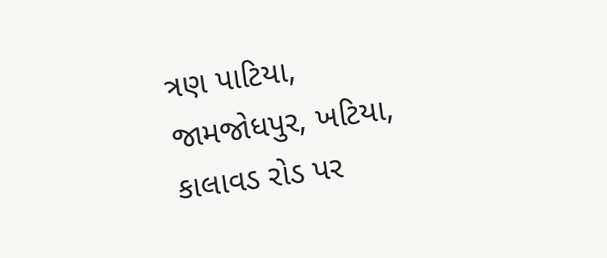ત્રણ પાટિયા, જામજોધપુર, ખટિયા, કાલાવડ રોડ પર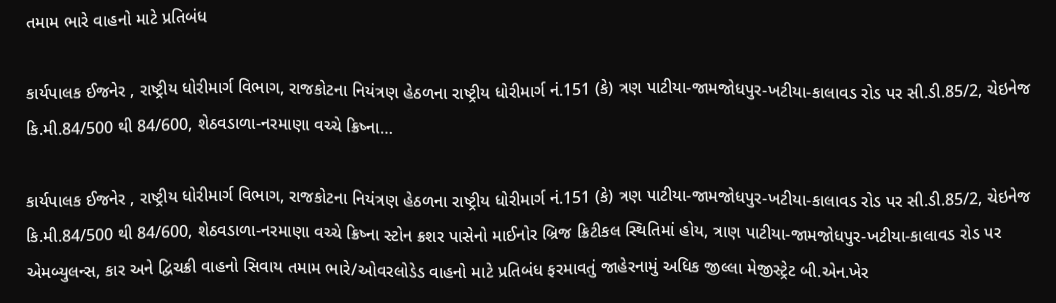તમામ ભારે વાહનો માટે પ્રતિબંધ

કાર્યપાલક ઈજનેર , રાષ્ટ્રીય ધોરીમાર્ગ વિભાગ, રાજકોટના નિયંત્રણ હેઠળના રાષ્ટ્રીય ધોરીમાર્ગ નં.151 (કે) ત્રણ પાટીયા-જામજોધપુર-ખટીયા-કાલાવડ રોડ પર સી.ડી.85/2, ચેઇનેજ કિ.મી.84/500 થી 84/600, શેઠવડાળા-નરમાણા વચ્ચે ક્રિષ્ના…

કાર્યપાલક ઈજનેર , રાષ્ટ્રીય ધોરીમાર્ગ વિભાગ, રાજકોટના નિયંત્રણ હેઠળના રાષ્ટ્રીય ધોરીમાર્ગ નં.151 (કે) ત્રણ પાટીયા-જામજોધપુર-ખટીયા-કાલાવડ રોડ પર સી.ડી.85/2, ચેઇનેજ કિ.મી.84/500 થી 84/600, શેઠવડાળા-નરમાણા વચ્ચે ક્રિષ્ના સ્ટોન ક્રશર પાસેનો માઈનોર બ્રિજ ક્રિટીકલ સ્થિતિમાં હોય, ત્રાણ પાટીયા-જામજોધપુર-ખટીયા-કાલાવડ રોડ પર એમબ્યુલન્સ, કાર અને દ્વિચક્રી વાહનો સિવાય તમામ ભારે/ઓવરલોડેડ વાહનો માટે પ્રતિબંધ ફરમાવતું જાહેરનામું અધિક જીલ્લા મેજીસ્ટ્રેટ બી.એન.ખેર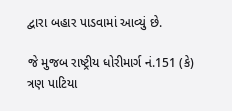દ્વારા બહાર પાડવામાં આવ્યું છે.

જે મુજબ રાષ્ટ્રીય ધોરીમાર્ગ નં.151 (કે) ત્રણ પાટિયા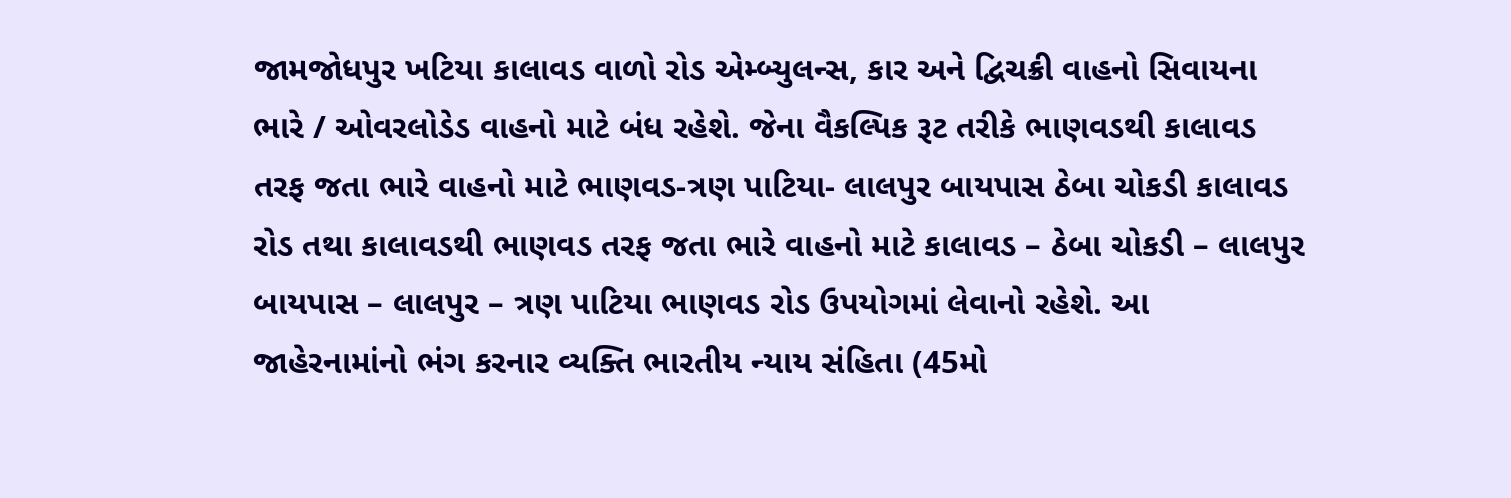જામજોધપુર ખટિયા કાલાવડ વાળો રોડ એમ્બ્યુલન્સ, કાર અને દ્વિચક્રી વાહનો સિવાયના ભારે / ઓવરલોડેડ વાહનો માટે બંધ રહેશે. જેના વૈકલ્પિક રૂટ તરીકે ભાણવડથી કાલાવડ તરફ જતા ભારે વાહનો માટે ભાણવડ-ત્રણ પાટિયા- લાલપુર બાયપાસ ઠેબા ચોકડી કાલાવડ રોડ તથા કાલાવડથી ભાણવડ તરફ જતા ભારે વાહનો માટે કાલાવડ – ઠેબા ચોકડી – લાલપુર બાયપાસ – લાલપુર – ત્રણ પાટિયા ભાણવડ રોડ ઉપયોગમાં લેવાનો રહેશે. આ જાહેરનામાંનો ભંગ કરનાર વ્યક્તિ ભારતીય ન્યાય સંહિતા (45મો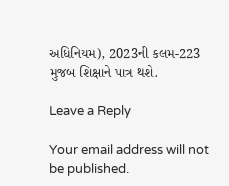અધિનિયમ), 2023ની કલમ-223 મુજબ શિક્ષાને પાત્ર થશે.

Leave a Reply

Your email address will not be published.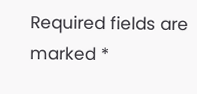Required fields are marked *